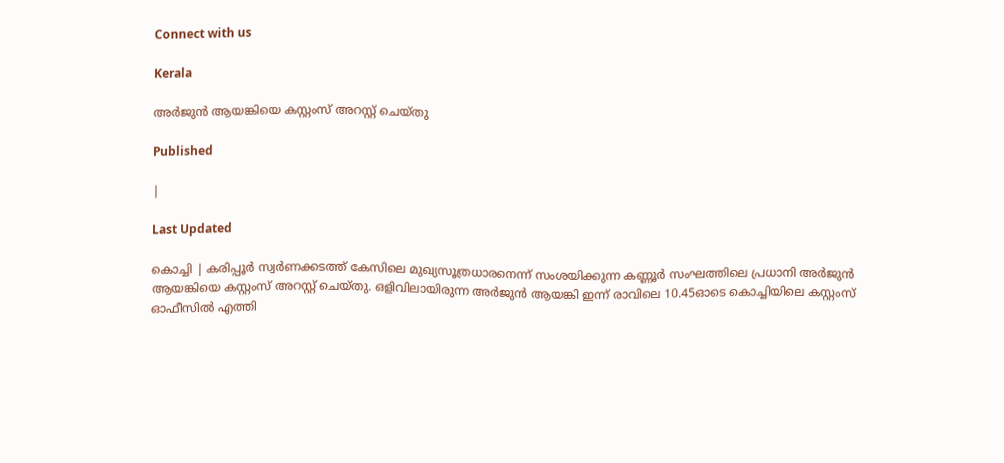Connect with us

Kerala

അർജുൻ ആയങ്കിയെ കസ്റ്റംസ് അറസ്റ്റ് ചെയ്തു

Published

|

Last Updated

കൊച്ചി | കരിപ്പൂര്‍ സ്വര്‍ണക്കടത്ത് കേസിലെ മുഖ്യസൂത്രധാരനെന്ന് സംശയിക്കുന്ന കണ്ണൂര്‍ സംഘത്തിലെ പ്രധാനി അര്‍ജുന്‍ ആയങ്കിയെ കസ്റ്റംസ് അറസ്റ്റ് ചെയ്തു. ഒളിവിലായിരുന്ന അര്‍ജുന്‍ ആയങ്കി ഇന്ന് രാവിലെ 10.45ഓടെ കൊച്ചിയിലെ കസ്റ്റംസ് ഓഫീസില്‍ എത്തി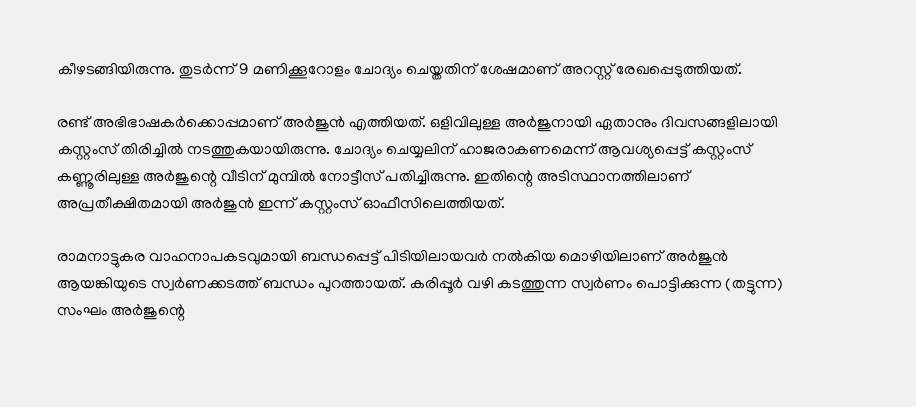കീഴടങ്ങിയിരുന്നു. തുടർന്ന് 9 മണിക്കൂറോളം ചോദ്യം ചെയ്തതിന് ശേഷമാണ് അറസ്റ്റ് രേഖപ്പെടുത്തിയത്.

രണ്ട് അഭിഭാഷകര്‍ക്കൊപ്പമാണ് അര്‍ജുന്‍ എത്തിയത്. ഒളിവിലുള്ള അര്‍ജുനായി ഏതാനും ദിവസങ്ങളിലായി കസ്റ്റംസ് തിരിച്ചില്‍ നടത്തുകയായിരുന്നു. ചോദ്യം ചെയ്യലിന് ഹാജരാകണമെന്ന് ആവശ്യപ്പെട്ട് കസ്റ്റംസ് കണ്ണൂരിലുള്ള അര്‍ജുന്റെ വീടിന് മുമ്പില്‍ നോട്ടീസ് പതിച്ചിരുന്നു. ഇതിന്റെ അടിസ്ഥാനത്തിലാണ് അപ്രതീക്ഷിതമായി അര്‍ജുന്‍ ഇന്ന് കസ്റ്റംസ് ഓഫീസിലെത്തിയത്.

രാമനാട്ടുകര വാഹനാപകടവുമായി ബന്ധപ്പെട്ട് പിടിയിലായവര്‍ നല്‍കിയ മൊഴിയിലാണ് അര്‍ജുന്‍ ആയങ്കിയുടെ സ്വര്‍ണക്കടത്ത് ബന്ധം പുറത്തായത്. കരിപ്പൂര്‍ വഴി കടത്തുന്ന സ്വര്‍ണം പൊട്ടിക്കുന്ന (തട്ടുന്ന) സംഘം അര്‍ജുന്റെ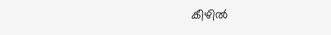കീഴില്‍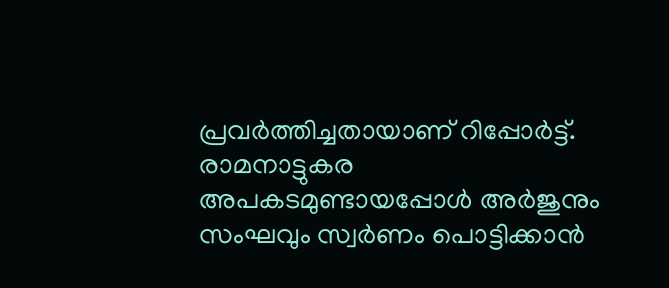പ്രവര്‍ത്തിച്ചതായാണ് റിപ്പോര്‍ട്ട്. രാമനാട്ടുകര അപകടമുണ്ടായപ്പോള്‍ അര്‍ജുനും സംഘവും സ്വര്‍ണം പൊട്ടിക്കാന്‍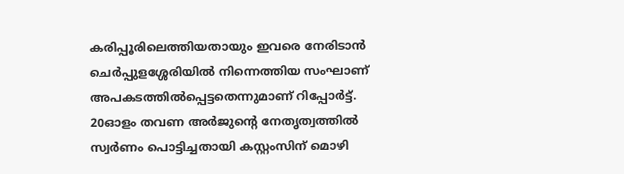കരിപ്പൂരിലെത്തിയതായും ഇവരെ നേരിടാന്‍ ചെര്‍പ്പുളശ്ശേരിയില്‍ നിന്നെത്തിയ സംഘാണ് അപകടത്തില്‍പ്പെട്ടതെന്നുമാണ് റിപ്പോര്‍ട്ട്. 20ഓളം തവണ അര്‍ജുന്റെ നേതൃത്വത്തില്‍ സ്വര്‍ണം പൊട്ടിച്ചതായി കസ്റ്റംസിന് മൊഴി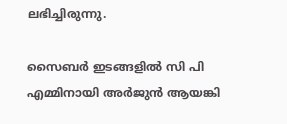ലഭിച്ചിരുന്നു.

സൈബര്‍ ഇടങ്ങളില്‍ സി പി എമ്മിനായി അര്‍ജുന്‍ ആയങ്കി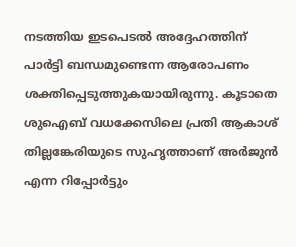നടത്തിയ ഇടപെടല്‍ അദ്ദേഹത്തിന് പാര്‍ട്ടി ബന്ധമുണ്ടെന്ന ആരോപണം ശക്തിപ്പെടുത്തുകയായിരുന്നു. കൂടാതെ ശുഐബ് വധക്കേസിലെ പ്രതി ആകാശ് തില്ലങ്കേരിയുടെ സുഹൃത്താണ് അര്‍ജുന്‍ എന്ന റിപ്പോര്‍ട്ടും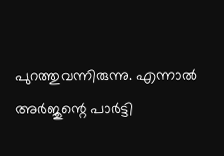പുറത്തുവന്നിരുന്നു. എന്നാല്‍ അര്‍ജുന്റെ പാര്‍ട്ടി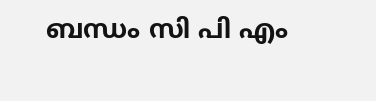ബന്ധം സി പി എം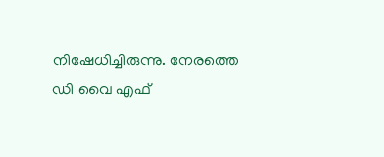നിഷേധിച്ചിരുന്നു. നേരത്തെ ഡി വൈ എഫ്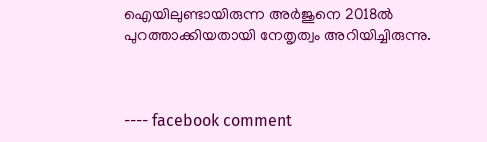ഐയിലുണ്ടായിരുന്ന അര്‍ജുനെ 2018ല്‍ പുറത്താക്കിയതായി നേതൃത്വം അറിയിച്ചിരുന്നു.



---- facebook comment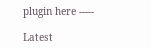plugin here -----

Latest